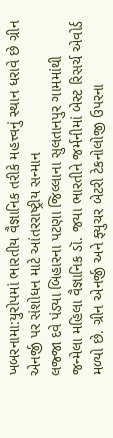ખબરનામા:યુરોપમાં ભારતીય વૈજ્ઞાનિક તરીકે મહત્ત્વનું સ્થાન ધરાવે છે ગ્રીન એનર્જી પર સંશોધન માટે આંતરરાષ્ટ્રીય સન્માન
લજ્જા દવે પંડ્યા બિહારના પટણા જિલ્લાના સુલતાનપુર ગામમાંથી જન્મેલા મહિલા વૈજ્ઞાનિક ડૉ. જયા ભારતીને જર્મનીમાં બેસ્ટ રિસર્ચ એવોર્ડ મળ્યો છે. ગ્રીન એનર્જી અને ફ્યુચર બેટરી ટેકનોલોજી ઉપરના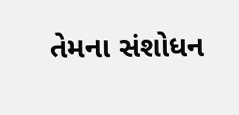તેમના સંશોધન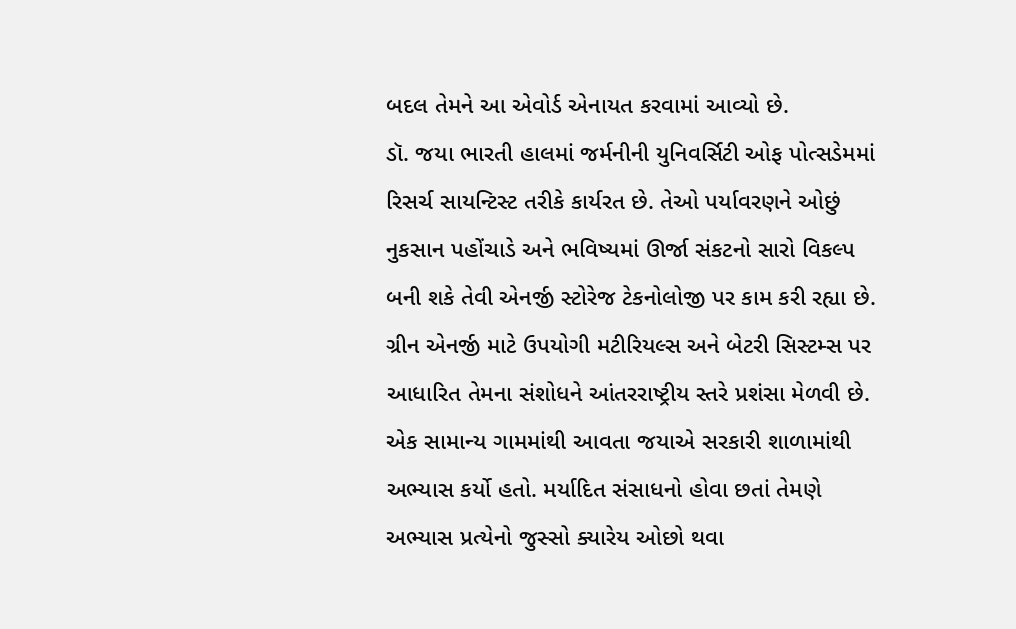બદલ તેમને આ એવોર્ડ એનાયત કરવામાં આવ્યો છે.
ડૉ. જયા ભારતી હાલમાં જર્મનીની યુનિવર્સિટી ઓફ પોત્સડેમમાં રિસર્ચ સાયન્ટિસ્ટ તરીકે કાર્યરત છે. તેઓ પર્યાવરણને ઓછું નુકસાન પહોંચાડે અને ભવિષ્યમાં ઊર્જા સંકટનો સારો વિકલ્પ બની શકે તેવી એનર્જી સ્ટોરેજ ટેકનોલોજી પર કામ કરી રહ્યા છે.
ગ્રીન એનર્જી માટે ઉપયોગી મટીરિયલ્સ અને બેટરી સિસ્ટમ્સ પર આધારિત તેમના સંશોધને આંતરરાષ્ટ્રીય સ્તરે પ્રશંસા મેળવી છે.
એક સામાન્ય ગામમાંથી આવતા જયાએ સરકારી શાળામાંથી અભ્યાસ કર્યો હતો. મર્યાદિત સંસાધનો હોવા છતાં તેમણે અભ્યાસ પ્રત્યેનો જુસ્સો ક્યારેય ઓછો થવા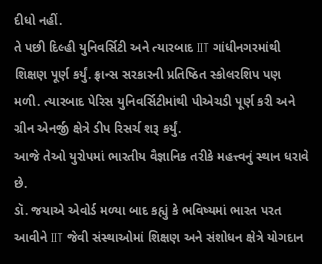દીધો નહીં.
તે પછી દિલ્હી યુનિવર્સિટી અને ત્યારબાદ IIT ગાંધીનગરમાંથી શિક્ષણ પૂર્ણ કર્યું. ફ્રાન્સ સરકારની પ્રતિષ્ઠિત સ્કોલરશિપ પણ મળી. ત્યારબાદ પેરિસ યુનિવર્સિટીમાંથી પીએચડી પૂર્ણ કરી અને ગ્રીન એનર્જી ક્ષેત્રે ડીપ રિસર્ચ શરૂ કર્યું.
આજે તેઓ યુરોપમાં ભારતીય વૈજ્ઞાનિક તરીકે મહત્ત્વનું સ્થાન ધરાવે છે.
ડૉ. જયાએ એવોર્ડ મળ્યા બાદ કહ્યું કે ભવિષ્યમાં ભારત પરત આવીને IIT જેવી સંસ્થાઓમાં શિક્ષણ અને સંશોધન ક્ષેત્રે યોગદાન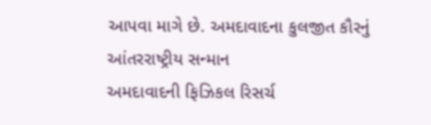આપવા માગે છે. અમદાવાદના કુલજીત કૌરનું આંતરરાષ્ટ્રીય સન્માન
અમદાવાદની ફિઝિકલ રિસર્ચ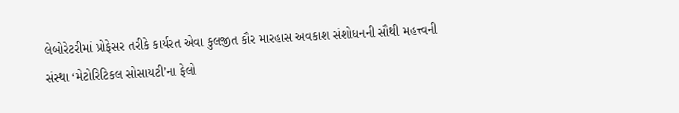લેબોરેટરીમાં પ્રોફેસર તરીકે કાર્યરત એવા કુલજીત કૌર મારહાસ અવકાશ સંશોધનની સૌથી મહત્ત્વની સંસ્થા ‘મેટોરિટિકલ સોસાયટી’ના ફેલો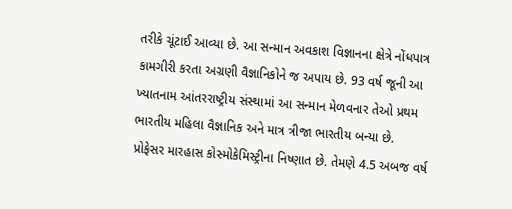તરીકે ચૂંટાઈ આવ્યા છે. આ સન્માન અવકાશ વિજ્ઞાનના ક્ષેત્રે નોંધપાત્ર કામગીરી કરતા અગ્રણી વૈજ્ઞાનિકોને જ અપાય છે. 93 વર્ષ જૂની આ ખ્યાતનામ આંતરરાષ્ટ્રીય સંસ્થામાં આ સન્માન મેળવનાર તેઓ પ્રથમ ભારતીય મહિલા વૈજ્ઞાનિક અને માત્ર ત્રીજા ભારતીય બન્યા છે.
પ્રોફેસર મારહાસ કોસ્મોકેમિસ્ટ્રીના નિષ્ણાત છે. તેમણે 4.5 અબજ વર્ષ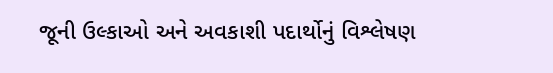જૂની ઉલ્કાઓ અને અવકાશી પદાર્થોનું વિશ્લેષણ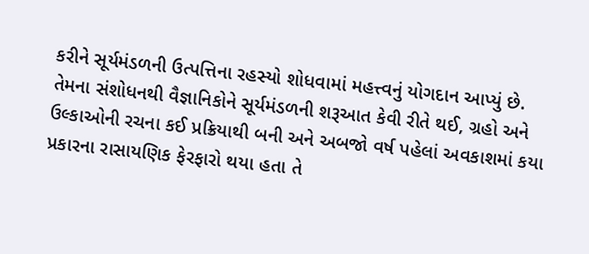કરીને સૂર્યમંડળની ઉત્પત્તિના રહસ્યો શોધવામાં મહત્ત્વનું યોગદાન આપ્યું છે.
તેમના સંશોધનથી વૈજ્ઞાનિકોને સૂર્યમંડળની શરૂઆત કેવી રીતે થઈ, ગ્રહો અને ઉલ્કાઓની રચના કઈ પ્રક્રિયાથી બની અને અબજો વર્ષ પહેલાં અવકાશમાં કયા પ્રકારના રાસાયણિક ફેરફારો થયા હતા તે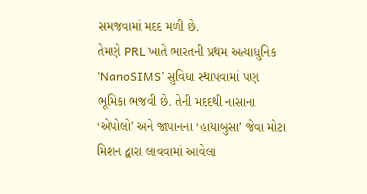સમજવામાં મદદ મળી છે.
તેમણે PRL ખાતે ભારતની પ્રથમ અત્યાધુનિક ‘NanoSIMS’ સુવિધા સ્થાપવામાં પણ ભૂમિકા ભજવી છે. તેની મદદથી નાસાના ‘એપોલો’ અને જાપાનના ‘હાયાબુસા’ જેવા મોટા મિશન દ્વારા લાવવામાં આવેલા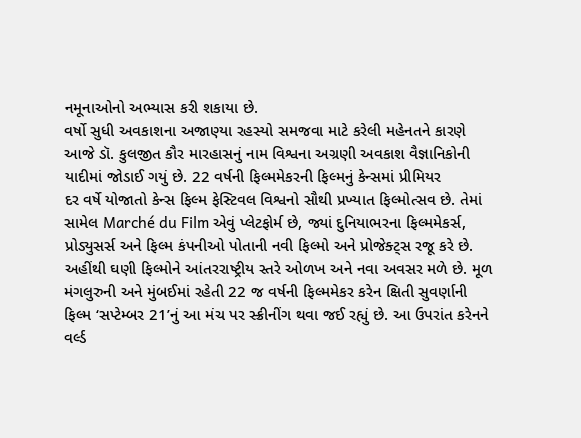નમૂનાઓનો અભ્યાસ કરી શકાયા છે.
વર્ષો સુધી અવકાશના અજાણ્યા રહસ્યો સમજવા માટે કરેલી મહેનતને કારણે આજે ડૉ. કુલજીત કૌર મારહાસનું નામ વિશ્વના અગ્રણી અવકાશ વૈજ્ઞાનિકોની યાદીમાં જોડાઈ ગયું છે. 22 વર્ષની ફિલ્મમેકરની ફિલ્મનું કેન્સમાં પ્રીમિયર
દર વર્ષે યોજાતો કેન્સ ફિલ્મ ફેસ્ટિવલ વિશ્વનો સૌથી પ્રખ્યાત ફિલ્મોત્સવ છે. તેમાં સામેલ Marché du Film એવું પ્લેટફોર્મ છે, જ્યાં દુનિયાભરના ફિલ્મમેકર્સ, પ્રોડ્યુસર્સ અને ફિલ્મ કંપનીઓ પોતાની નવી ફિલ્મો અને પ્રોજેક્ટ્સ રજૂ કરે છે.
અહીંથી ઘણી ફિલ્મોને આંતરરાષ્ટ્રીય સ્તરે ઓળખ અને નવા અવસર મળે છે. મૂળ મંગલુરુની અને મુંબઈમાં રહેતી 22 જ વર્ષની ફિલ્મમેકર કરેન ક્ષિતી સુવર્ણાની ફિલ્મ ‘સપ્ટેમ્બર 21’નું આ મંચ પર સ્ક્રીનીંગ થવા જઈ રહ્યું છે. આ ઉપરાંત કરેનને વર્લ્ડ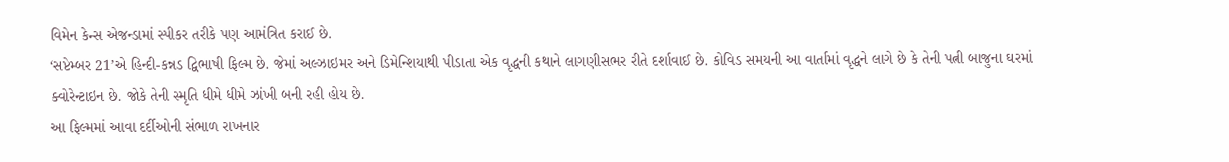વિમેન કેન્સ એજન્ડામાં સ્પીકર તરીકે પણ આમંત્રિત કરાઈ છે.
‘સપ્ટેમ્બર 21’એ હિન્દી-કન્નડ દ્વિભાષી ફિલ્મ છે. જેમાં અલ્ઝાઇમર અને ડિમેન્શિયાથી પીડાતા એક વૃદ્ધની કથાને લાગણીસભર રીતે દર્શાવાઈ છે. કોવિડ સમયની આ વાર્તામાં વૃદ્ધને લાગે છે કે તેની પત્ની બાજુના ઘરમાં ક્વોરેન્ટાઇન છે. જોકે તેની સ્મૃતિ ધીમે ધીમે ઝાંખી બની રહી હોય છે.
આ ફિલ્મમાં આવા દર્દીઓની સંભાળ રાખનાર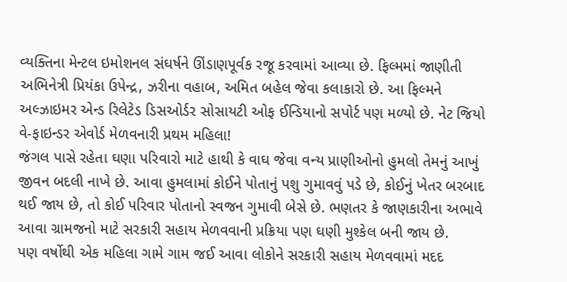વ્યક્તિના મેન્ટલ ઇમોશનલ સંઘર્ષને ઊંડાણપૂર્વક રજૂ કરવામાં આવ્યા છે. ફિલ્મમાં જાણીતી અભિનેત્રી પ્રિયંકા ઉપેન્દ્ર, ઝરીના વહાબ, અમિત બહેલ જેવા કલાકારો છે. આ ફિલ્મને અલ્ઝાઇમર એન્ડ રિલેટેડ ડિસઓર્ડર સોસાયટી ઓફ ઈન્ડિયાનો સપોર્ટ પણ મળ્યો છે. નેટ જિયો વે-ફાઇન્ડર એવોર્ડ મેળવનારી પ્રથમ મહિલા!
જંગલ પાસે રહેતા ઘણા પરિવારો માટે હાથી કે વાઘ જેવા વન્ય પ્રાણીઓનો હુમલો તેમનું આખું જીવન બદલી નાખે છે. આવા હુમલામાં કોઈને પોતાનું પશુ ગુમાવવું પડે છે, કોઈનું ખેતર બરબાદ થઈ જાય છે, તો કોઈ પરિવાર પોતાનો સ્વજન ગુમાવી બેસે છે. ભણતર કે જાણકારીના અભાવે આવા ગ્રામજનો માટે સરકારી સહાય મેળવવાની પ્રક્રિયા પણ ઘણી મુશ્કેલ બની જાય છે.
પણ વર્ષોથી એક મહિલા ગામે ગામ જઈ આવા લોકોને સરકારી સહાય મેળવવામાં મદદ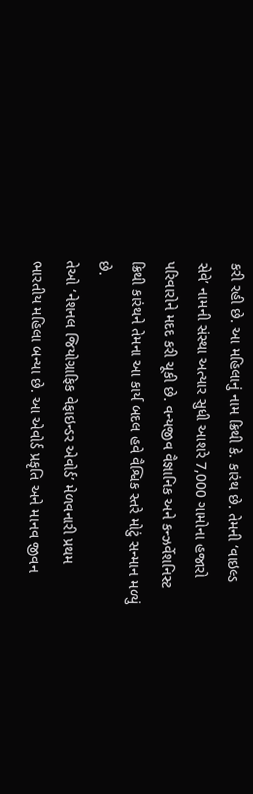કરી રહી છે. આ મહિલાનું નામ ક્રિથી કે. કારંથ છે. તેમની ‘વાઇલ્ડ સેવે’ નામની સંસ્થા અત્યાર સુધી આશરે 7,000 ગામોના હજારો પરિવારોને મદદ કરી ચૂકી છે. વન્યજીવ વૈજ્ઞાનિક અને કન્ઝર્વેશનિસ્ટ ક્રિથી કારંથને તેમના આ કાર્ય બદલ હવે વૈશ્વિક સ્તરે મોટું સન્માન મળ્યું છે.
તેઓ ‘નેશનલ જિયોગ્રાફિક વેફાઇન્ડર એવોર્ડ’ મેળવનારી પ્રથમ ભારતીય મહિલા બન્યા છે. આ એવોર્ડ પ્રકૃતિ અને માનવ જીવન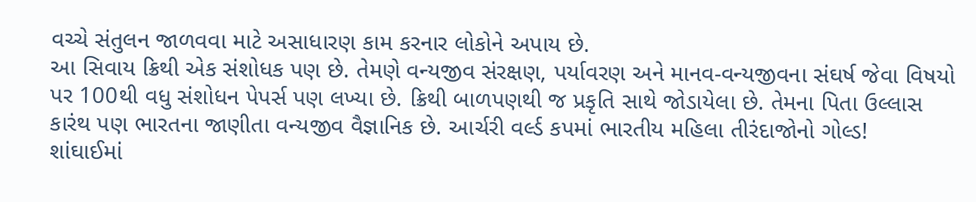વચ્ચે સંતુલન જાળવવા માટે અસાધારણ કામ કરનાર લોકોને અપાય છે.
આ સિવાય ક્રિથી એક સંશોધક પણ છે. તેમણે વન્યજીવ સંરક્ષણ, પર્યાવરણ અને માનવ-વન્યજીવના સંઘર્ષ જેવા વિષયો પર 100થી વધુ સંશોધન પેપર્સ પણ લખ્યા છે. ક્રિથી બાળપણથી જ પ્રકૃતિ સાથે જોડાયેલા છે. તેમના પિતા ઉલ્લાસ કારંથ પણ ભારતના જાણીતા વન્યજીવ વૈજ્ઞાનિક છે. આર્ચરી વર્લ્ડ કપમાં ભારતીય મહિલા તીરંદાજોનો ગોલ્ડ!
શાંઘાઈમાં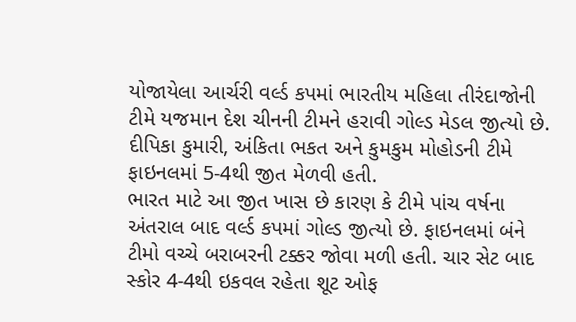યોજાયેલા આર્ચરી વર્લ્ડ કપમાં ભારતીય મહિલા તીરંદાજોની ટીમે યજમાન દેશ ચીનની ટીમને હરાવી ગોલ્ડ મેડલ જીત્યો છે. દીપિકા કુમારી, અંકિતા ભકત અને કુમકુમ મોહોડની ટીમે ફાઇનલમાં 5-4થી જીત મેળવી હતી.
ભારત માટે આ જીત ખાસ છે કારણ કે ટીમે પાંચ વર્ષના અંતરાલ બાદ વર્લ્ડ કપમાં ગોલ્ડ જીત્યો છે. ફાઇનલમાં બંને ટીમો વચ્ચે બરાબરની ટક્કર જોવા મળી હતી. ચાર સેટ બાદ સ્કોર 4-4થી ઇકવલ રહેતા શૂટ ઓફ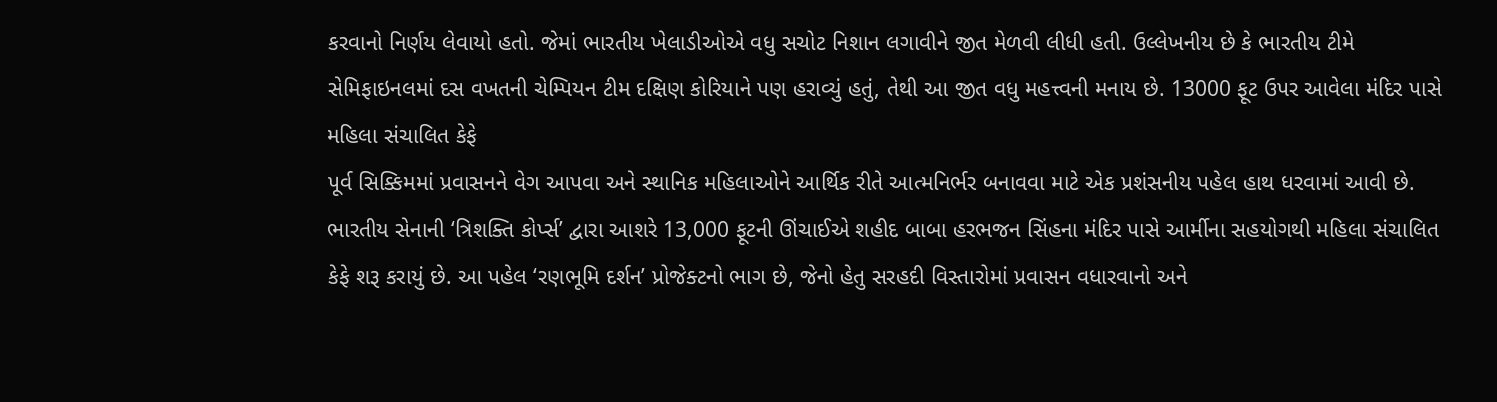કરવાનો નિર્ણય લેવાયો હતો. જેમાં ભારતીય ખેલાડીઓએ વધુ સચોટ નિશાન લગાવીને જીત મેળવી લીધી હતી. ઉલ્લેખનીય છે કે ભારતીય ટીમે સેમિફાઇનલમાં દસ વખતની ચેમ્પિયન ટીમ દક્ષિણ કોરિયાને પણ હરાવ્યું હતું, તેથી આ જીત વધુ મહત્ત્વની મનાય છે. 13000 ફૂટ ઉપર આવેલા મંદિર પાસે મહિલા સંચાલિત કેફે
પૂર્વ સિક્કિમમાં પ્રવાસનને વેગ આપવા અને સ્થાનિક મહિલાઓને આર્થિક રીતે આત્મનિર્ભર બનાવવા માટે એક પ્રશંસનીય પહેલ હાથ ધરવામાં આવી છે. ભારતીય સેનાની ‘ત્રિશક્તિ કોર્પ્સ’ દ્વારા આશરે 13,000 ફૂટની ઊંચાઈએ શહીદ બાબા હરભજન સિંહના મંદિર પાસે આર્મીના સહયોગથી મહિલા સંચાલિત કેફે શરૂ કરાયું છે. આ પહેલ ‘રણભૂમિ દર્શન’ પ્રોજેક્ટનો ભાગ છે, જેનો હેતુ સરહદી વિસ્તારોમાં પ્રવાસન વધારવાનો અને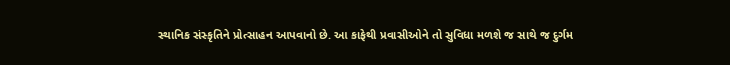સ્થાનિક સંસ્કૃતિને પ્રોત્સાહન આપવાનો છે. આ કાફેથી પ્રવાસીઓને તો સુવિધા મળશે જ સાથે જ દુર્ગમ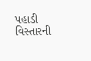પહાડી વિસ્તારની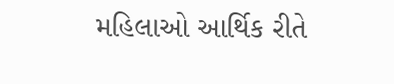મહિલાઓ આર્થિક રીતે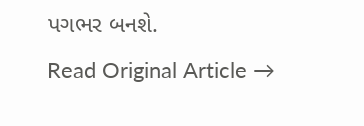પગભર બનશે.
Read Original Article →